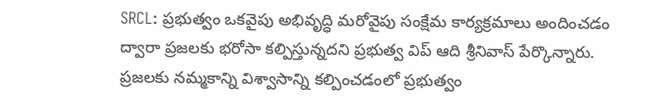SRCL: ప్రభుత్వం ఒకవైపు అభివృద్ధి మరోవైపు సంక్షేమ కార్యక్రమాలు అందించడం ద్వారా ప్రజలకు భరోసా కల్పిస్తున్నదని ప్రభుత్వ విప్ ఆది శ్రీనివాస్ పేర్కొన్నారు. ప్రజలకు నమ్మకాన్ని విశ్వాసాన్ని కల్పించడంలో ప్రభుత్వం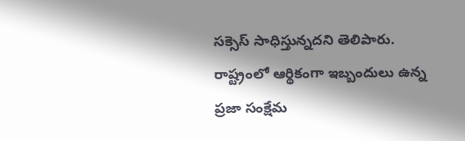సక్సెస్ సాధిస్తున్నదని తెలిపారు. రాష్ట్రంలో ఆర్థికంగా ఇబ్బందులు ఉన్న ప్రజా సంక్షేమ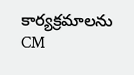కార్యక్రమాలను CM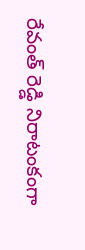రేవంత్ రెడ్డి నిరాటంకంగా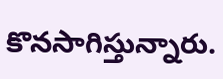కొనసాగిస్తున్నారు.